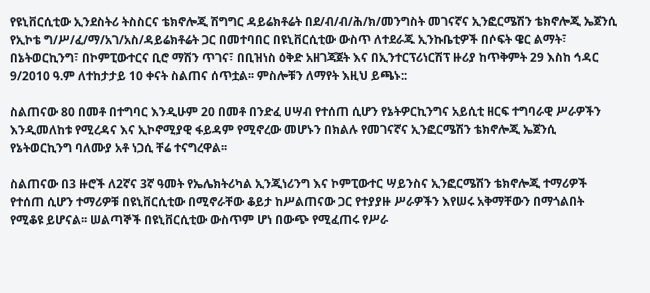የዩኒቨርሲቲው ኢንደስትሪ ትስስርና ቴክኖሎጂ ሽግግር ዳይሬክቶሬት በደ/ብ/ብ/ሕ/ክ/መንግስት መገናኛና ኢንፎርሜሽን ቴክኖሎጂ ኤጀንሲ የኢኮቴ ግ/ሥ/ፈ/ማ/አገ/አስ/ዳይሬክቶሬት ጋር በመተባበር በዩኒቨርሲቲው ውስጥ ለተደራጁ ኢንኩቤቲዎች በሶፍት ዌር ልማት፣ በኔትወርኪንግ፣ በኮምፒውተርና ቢሮ ማሽን ጥገና፣ በቢዝነስ ዕቅድ አዘገጃጀት እና በኢንተርፕሪነርሽፕ ዙሪያ ከጥቅምት 29 እስከ ኅዳር 9/2010 ዓ.ም ለተከታታይ 10 ቀናት ስልጠና ሰጥቷል፡፡ ምስሎቹን ለማየት እዚህ ይጫኑ::

ስልጠናው 80 በመቶ በተግባር እንዲሁም 20 በመቶ በንድፈ ሀሣብ የተሰጠ ሲሆን የኔትዎርኪንግና አይሲቲ ዘርፍ ተግባራዊ ሥራዎችን እንዲመለከቱ የሚረዳና እና ኢኮኖሚያዊ ፋይዳም የሚኖረው መሆኑን በክልሉ የመገናኛና ኢንፎርሜሽን ቴክኖሎጂ ኤጀንሲ የኔትወርኪንግ ባለሙያ አቶ ነጋሲ ቸሬ ተናግረዋል፡፡

ስልጠናው በ3 ዙሮች ለ2ኛና 3ኛ ዓመት የኤሌክትሪካል ኢንጂነሪንግ እና ኮምፒውተር ሣይንስና ኢንፎርሜሽን ቴክኖሎጂ ተማሪዎች የተሰጠ ሲሆን ተማሪዎቹ በዩኒቨርሲቲው በሚኖራቸው ቆይታ ከሥልጠናው ጋር የተያያዙ ሥራዎችን እየሠሩ አቅማቸውን በማጎልበት የሚቆዩ ይሆናል፡፡ ሠልጣኞች በዩኒቨርሲቲው ውስጥም ሆነ በውጭ የሚፈጠሩ የሥራ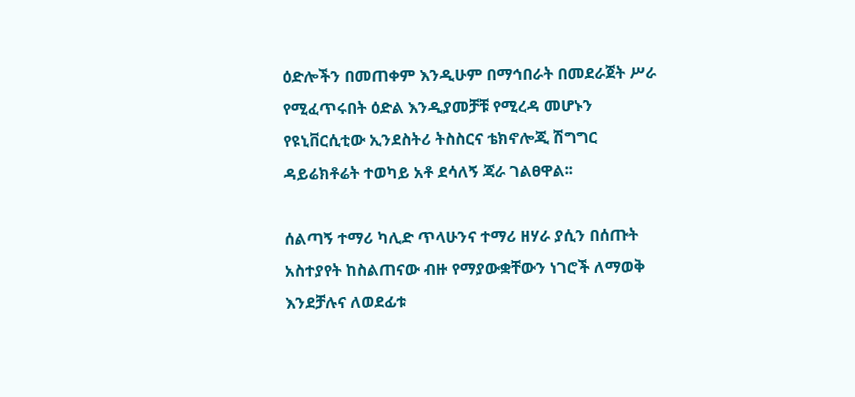ዕድሎችን በመጠቀም እንዲሁም በማኅበራት በመደራጀት ሥራ የሚፈጥሩበት ዕድል እንዲያመቻቹ የሚረዳ መሆኑን የዩኒቨርሲቲው ኢንደስትሪ ትስስርና ቴክኖሎጂ ሽግግር ዳይሬክቶሬት ተወካይ አቶ ደሳለኝ ጃራ ገልፀዋል፡፡

ሰልጣኝ ተማሪ ካሊድ ጥላሁንና ተማሪ ዘሃራ ያሲን በሰጡት አስተያየት ከስልጠናው ብዙ የማያውቋቸውን ነገሮች ለማወቅ እንደቻሉና ለወደፊቱ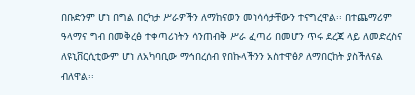በቡድንም ሆነ በግል በርካታ ሥራዎችን ለማከናወን መነሳሳታቸውን ተናግረዋል፡፡ በተጨማሪም ዓላማና ግብ በመቅረፅ ተቀጣሪነትን ሳንጠብቅ ሥራ ፈጣሪ በመሆን ጥሩ ደረጃ ላይ ለመድረስና ለዩኒቨርሲቲውም ሆነ ለአካባቢው ማኅበረሰብ የበኩላችንን አስተዋፅዖ ለማበርከት ያስችለናል ብለዋል፡፡